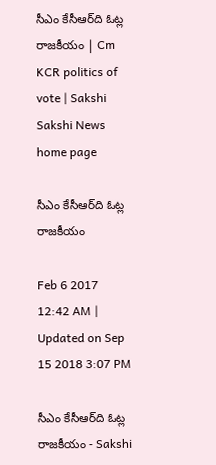సీఎం కేసీఆర్‌ది ఓట్ల రాజకీయం | Cm KCR politics of vote | Sakshi
Sakshi News home page

సీఎం కేసీఆర్‌ది ఓట్ల రాజకీయం

Feb 6 2017 12:42 AM | Updated on Sep 15 2018 3:07 PM

సీఎం కేసీఆర్‌ది ఓట్ల రాజకీయం - Sakshi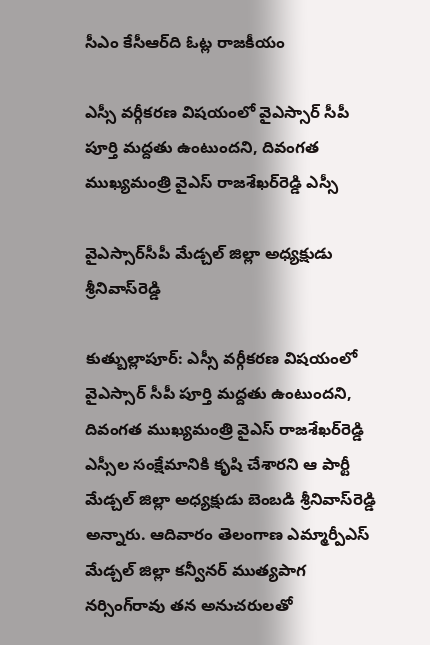సీఎం కేసీఆర్‌ది ఓట్ల రాజకీయం

ఎస్సీ వర్గీకరణ విషయంలో వైఎస్సార్‌ సీపీ పూర్తి మద్దతు ఉంటుందని, దివంగత ముఖ్యమంత్రి వైఎస్‌ రాజశేఖర్‌రెడ్డి ఎస్సీ

వైఎస్సార్‌సీపీ మేడ్చల్‌ జిల్లా అధ్యక్షుడు శ్రీనివాస్‌రెడ్డి

కుత్బుల్లాపూర్‌: ఎస్సీ వర్గీకరణ విషయంలో వైఎస్సార్‌ సీపీ పూర్తి మద్దతు ఉంటుందని, దివంగత ముఖ్యమంత్రి వైఎస్‌ రాజశేఖర్‌రెడ్డి ఎస్సీల సంక్షేమానికి కృషి చేశారని ఆ పార్టీ మేడ్చల్‌ జిల్లా అధ్యక్షుడు బెంబడి శ్రీనివాస్‌రెడ్డి అన్నారు. ఆదివారం తెలంగాణ ఎమ్మార్పీఎస్‌ మేడ్చల్‌ జిల్లా కన్వీనర్‌ ముత్యపాగ నర్సింగ్‌రావు తన అనుచరులతో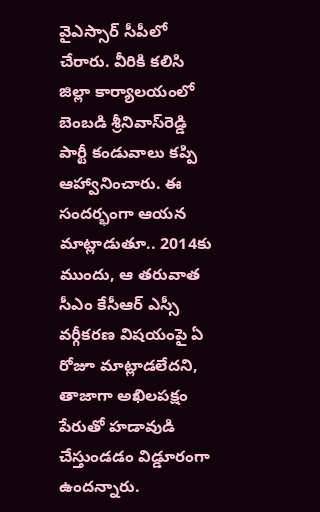వైఎస్సార్‌ సీపీలో చేరారు. వీరికి కలిసి జిల్లా కార్యాలయంలో బెంబడి శ్రీనివాస్‌రెడ్డి పార్టీ కండువాలు కప్పి ఆహ్వానించారు. ఈ సందర్భంగా ఆయన మాట్లాడుతూ.. 2014కు ముందు, ఆ తరువాత సీఎం కేసీఆర్‌ ఎస్సీ వర్గీకరణ విషయంపై ఏ రోజూ మాట్లాడలేదని, తాజాగా అఖిలపక్షం పేరుతో హడావుడి చేస్తుండడం విడ్డూరంగా ఉందన్నారు.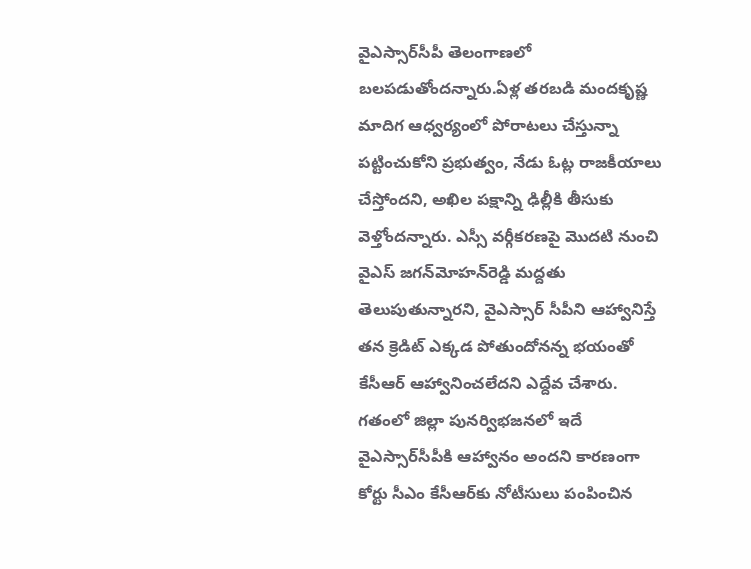వైఎస్సార్‌సీపీ తెలంగాణలో బలపడుతోందన్నారు.ఏళ్ల తరబడి మందకృష్ణ మాదిగ ఆధ్వర్యంలో పోరాటలు చేస్తున్నా పట్టించుకోని ప్రభుత్వం, నేడు ఓట్ల రాజకీయాలు చేస్తోందని, అఖిల పక్షాన్ని ఢిల్లీకి తీసుకు వెళ్తోందన్నారు. ఎస్సీ వర్గీకరణపై మొదటి నుంచి వైఎస్‌ జగన్‌మోహన్‌రెడ్డి మద్దతు తెలుపుతున్నారని, వైఎస్సార్‌ సీపీని ఆహ్వానిస్తే తన క్రెడిట్‌ ఎక్కడ పోతుందోనన్న భయంతో కేసీఆర్‌ ఆహ్వానించలేదని ఎద్దేవ చేశారు. గతంలో జిల్లా పునర్విభజనలో ఇదే వైఎస్సార్‌సీపీకి ఆహ్వానం అందని కారణంగా కోర్టు సీఎం కేసీఆర్‌కు నోటీసులు పంపించిన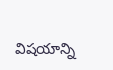విషయాన్ని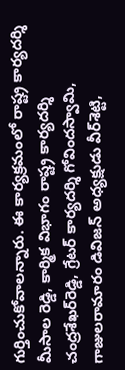గుర్తించుకోవాలన్నారు. ఈ కార్యక్రమంలో రాష్ట్ర కార్యదర్శి మీసాల రెడ్డి, కార్మిక విభాగం రాష్ట్ర కార్యదర్శి చంద్రశేఖర్‌రెడ్డి, గ్రేటర్‌ కార్యదర్శి గోవిందస్వామి, గాజులరామారం డివిజన్‌ అధ్యక్షుడు వీర్‌శెట్టి,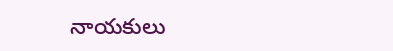నాయకులు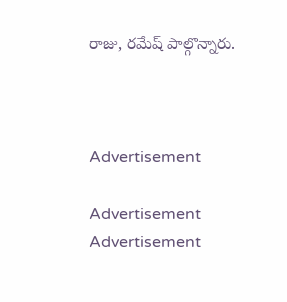రాజు, రమేష్‌ పాల్గొన్నారు.



Advertisement

Advertisement
Advertisement